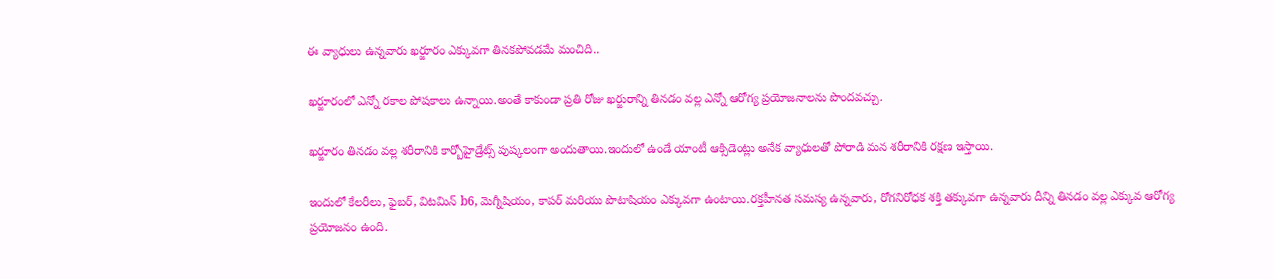ఈ వ్యాధులు ఉన్నవారు ఖర్జూరం ఎక్కువగా తినకపోవడమే మంచిది..

ఖర్జూరంలో ఎన్నో రకాల పోషకాలు ఉన్నాయి.అంతే కాకుండా ప్రతి రోజు ఖర్జురాన్ని తినడం వల్ల ఎన్నో ఆరోగ్య ప్రయోజనాలను పొందవచ్చు.

ఖర్జూరం తినడం వల్ల శరీరానికి కార్బోహైడ్రేట్స్ పుష్కలంగా అందుతాయి.ఇందులో ఉండే యాంటీ ఆక్సిడెంట్లు అనేక వ్యాధులతో పోరాడి మన శరీరానికి రక్షణ ఇస్తాయి.

ఇందులో కేలరీలు, ఫైబర్, విటమిన్ b6, మెగ్నీషియం, కాపర్ మరియు పొటాషియం ఎక్కువగా ఉంటాయి.రక్తహీనత సమస్య ఉన్నవారు, రోగనిరోధక శక్తి తక్కువగా ఉన్నవారు దీన్ని తినడం వల్ల ఎక్కువ ఆరోగ్య ప్రయోజనం ఉంది.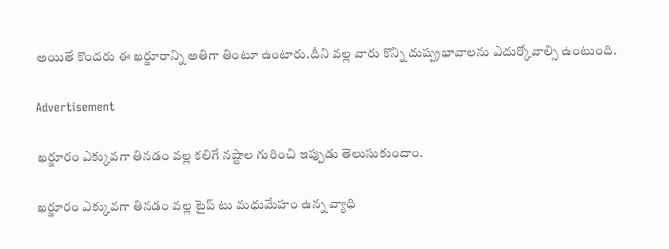అయితే కొందరు ఈ ఖర్జూరాన్ని అతిగా తింటూ ఉంటారు.దీని వల్ల వారు కొన్ని దుష్ప్రభావాలను ఎదుర్కోవాల్సి ఉంటుంది.

Advertisement

ఖర్జూరం ఎక్కువగా తినడం వల్ల కలిగే నష్టాల గురించి ఇప్పుడు తెలుసుకుందాం.

ఖర్జూరం ఎక్కువగా తినడం వల్ల టైప్ టు మధుమేహం ఉన్న వ్యాధి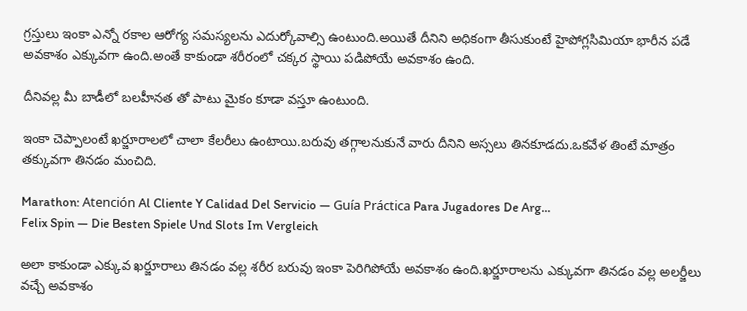గ్రస్తులు ఇంకా ఎన్నో రకాల ఆరోగ్య సమస్యలను ఎదుర్కోవాల్సి ఉంటుంది.అయితే దీనిని అధికంగా తీసుకుంటే హైపోగ్లసిమియా భారీన పడే అవకాశం ఎక్కువగా ఉంది.అంతే కాకుండా శరీరంలో చక్కర స్థాయి పడిపోయే అవకాశం ఉంది.

దీనివల్ల మీ బాడీలో బలహీనత తో పాటు మైకం కూడా వస్తూ ఉంటుంది.

ఇంకా చెప్పాలంటే ఖర్జూరాలలో చాలా కేలరీలు ఉంటాయి.బరువు తగ్గాలనుకునే వారు దీనిని అస్సలు తినకూడదు.ఒకవేళ తింటే మాత్రం తక్కువగా తినడం మంచిది.

Marathon: Atención Al Cliente Y Calidad Del Servicio — Guía Práctica Para Jugadores De Arg...
Felix Spin — Die Besten Spiele Und Slots Im Vergleich

అలా కాకుండా ఎక్కువ ఖర్జూరాలు తినడం వల్ల శరీర బరువు ఇంకా పెరిగిపోయే అవకాశం ఉంది.ఖర్జూరాలను ఎక్కువగా తినడం వల్ల అలర్జీలు వచ్చే అవకాశం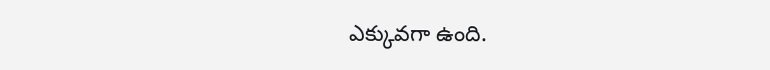ఎక్కువగా ఉంది.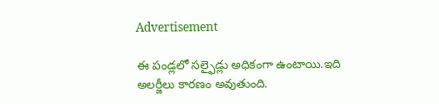Advertisement

ఈ పండ్లలో సల్ఫైడ్లు అధికంగా ఉంటాయి.ఇది అలర్జీలు కారణం అవుతుంది.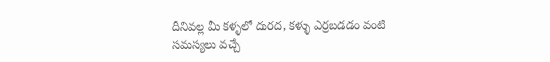దీనివల్ల మీ కళ్ళలో దురద, కళ్ళు ఎర్రబడడం వంటి సమస్యలు వచ్చే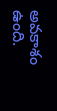అవకాశం ఉంది.